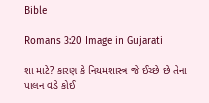Bible

Romans 3:20 Image in Gujarati

શા માટે? કારણ કે નિયમશાસ્ત્ર જે ઈચ્છે છે તેના પાલન વડે કોઈ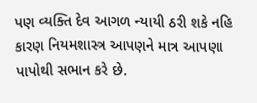પણ વ્યક્તિ દેવ આગળ ન્યાયી ઠરી શકે નહિ કારણ નિયમશાસ્ત્ર આપણને માત્ર આપણા પાપોથી સભાન કરે છે.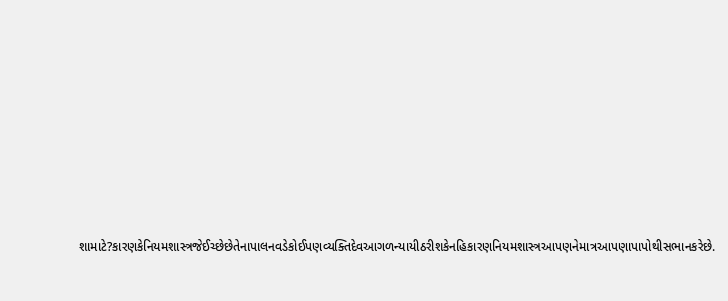શામાટે?કારણકેનિયમશાસ્ત્રજેઈચ્છેછેતેનાપાલનવડેકોઈપણવ્યક્તિદેવઆગળન્યાયીઠરીશકેનહિકારણનિયમશાસ્ત્રઆપણનેમાત્રઆપણાપાપોથીસભાનકરેછે.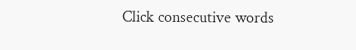Click consecutive words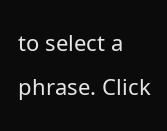to select a phrase. Click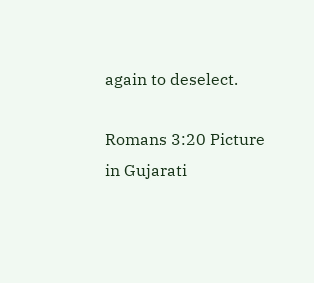again to deselect.

Romans 3:20 Picture in Gujarati